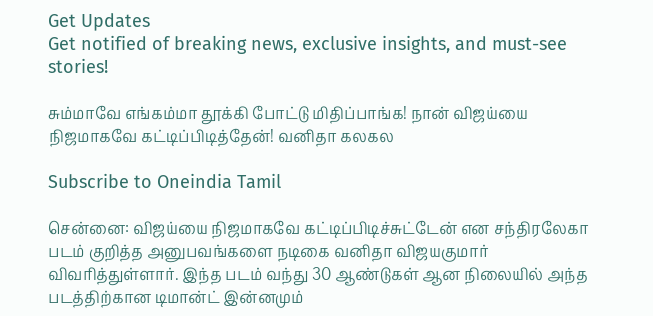Get Updates
Get notified of breaking news, exclusive insights, and must-see stories!

சும்மாவே எங்கம்மா தூக்கி போட்டு மிதிப்பாங்க! நான் விஜய்யை நிஜமாகவே கட்டிப்பிடித்தேன்! வனிதா கலகல

Subscribe to Oneindia Tamil

சென்னை: விஜய்யை நிஜமாகவே கட்டிப்பிடிச்சுட்டேன் என சந்திரலேகா படம் குறித்த அனுபவங்களை நடிகை வனிதா விஜயகுமார் விவரித்துள்ளார். இந்த படம் வந்து 30 ஆண்டுகள் ஆன நிலையில் அந்த படத்திற்கான டிமான்ட் இன்னமும்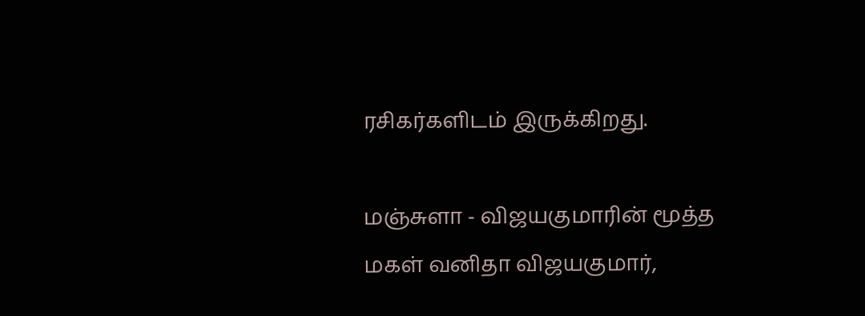ரசிகர்களிடம் இருக்கிறது.

மஞ்சுளா - விஜயகுமாரின் மூத்த மகள் வனிதா விஜயகுமார்,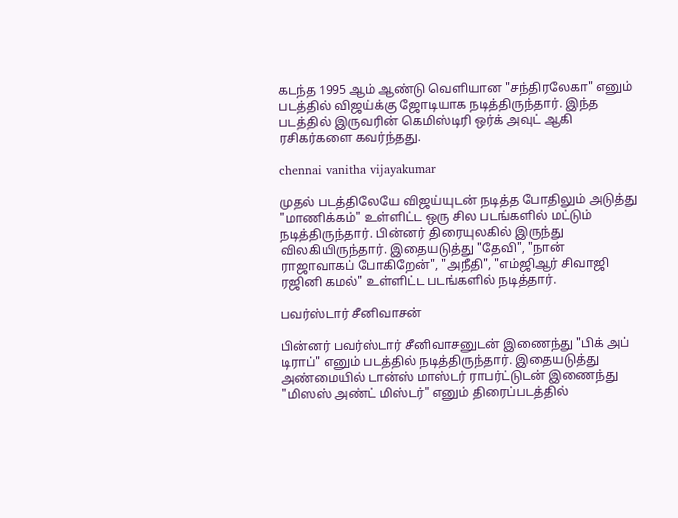கடந்த 1995 ஆம் ஆண்டு வெளியான "சந்திரலேகா" எனும் படத்தில் விஜய்க்கு ஜோடியாக நடித்திருந்தார். இந்த படத்தில் இருவரின் கெமிஸ்டிரி ஒர்க் அவுட் ஆகி ரசிகர்களை கவர்ந்தது.

chennai vanitha vijayakumar

முதல் படத்திலேயே விஜய்யுடன் நடித்த போதிலும் அடுத்து "மாணிக்கம்" உள்ளிட்ட ஒரு சில படங்களில் மட்டும் நடித்திருந்தார். பின்னர் திரையுலகில் இருந்து விலகியிருந்தார். இதையடுத்து "தேவி", "நான் ராஜாவாகப் போகிறேன்", "அநீதி", "எம்ஜிஆர் சிவாஜி ரஜினி கமல்" உள்ளிட்ட படங்களில் நடித்தார்.

பவர்ஸ்டார் சீனிவாசன்

பின்னர் பவர்ஸ்டார் சீனிவாசனுடன் இணைந்து "பிக் அப் டிராப்" எனும் படத்தில் நடித்திருந்தார். இதையடுத்து அண்மையில் டான்ஸ் மாஸ்டர் ராபர்ட்டுடன் இணைந்து "மிஸஸ் அண்ட் மிஸ்டர்" எனும் திரைப்படத்தில்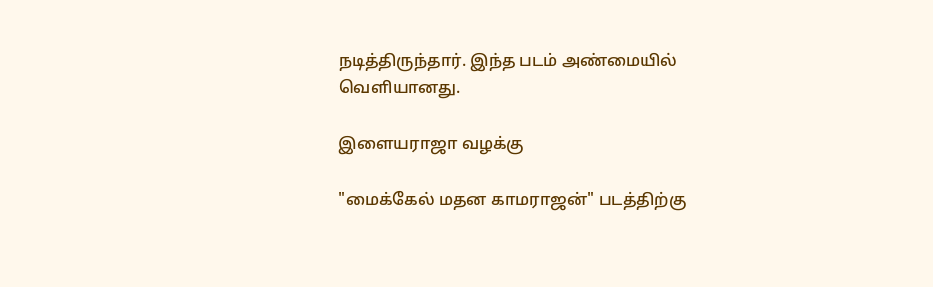நடித்திருந்தார். இந்த படம் அண்மையில் வெளியானது.

இளையராஜா வழக்கு

"மைக்கேல் மதன காமராஜன்" படத்திற்கு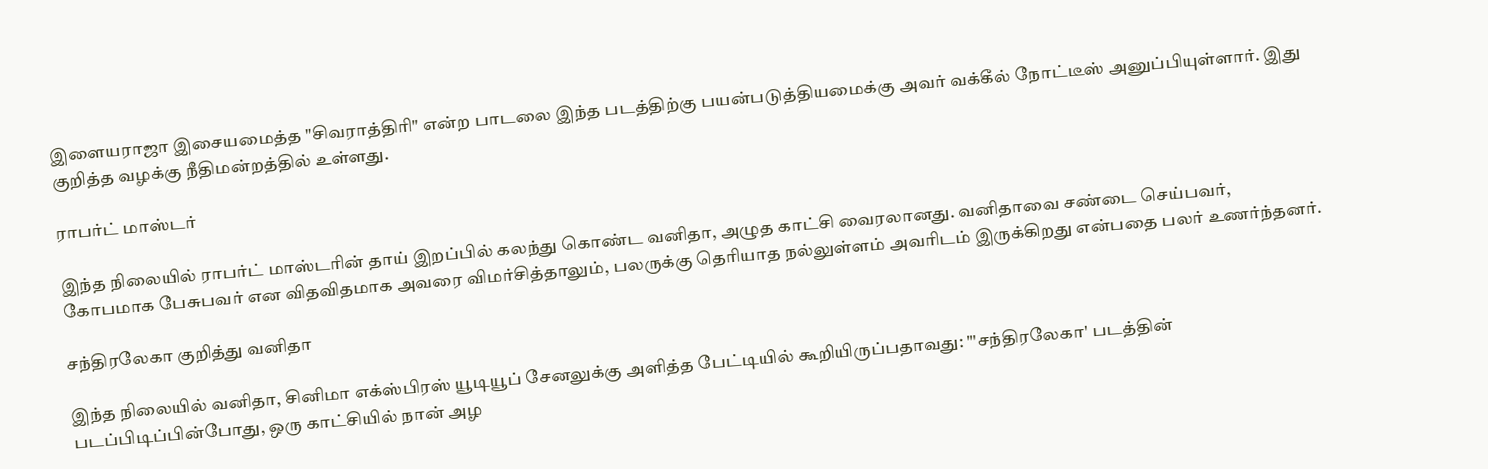இளையராஜா இசையமைத்த "சிவராத்திரி" என்ற பாடலை இந்த படத்திற்கு பயன்படுத்தியமைக்கு அவர் வக்கீல் நோட்டீஸ் அனுப்பியுள்ளார். இது குறித்த வழக்கு நீதிமன்றத்தில் உள்ளது.

ராபர்ட் மாஸ்டர்

இந்த நிலையில் ராபர்ட் மாஸ்டரின் தாய் இறப்பில் கலந்து கொண்ட வனிதா, அழுத காட்சி வைரலானது. வனிதாவை சண்டை செய்பவர், கோபமாக பேசுபவர் என விதவிதமாக அவரை விமர்சித்தாலும், பலருக்கு தெரியாத நல்லுள்ளம் அவரிடம் இருக்கிறது என்பதை பலர் உணர்ந்தனர்.

சந்திரலேகா குறித்து வனிதா

இந்த நிலையில் வனிதா, சினிமா எக்ஸ்பிரஸ் யூடியூப் சேனலுக்கு அளித்த பேட்டியில் கூறியிருப்பதாவது: "'சந்திரலேகா' படத்தின் படப்பிடிப்பின்போது, ஒரு காட்சியில் நான் அழ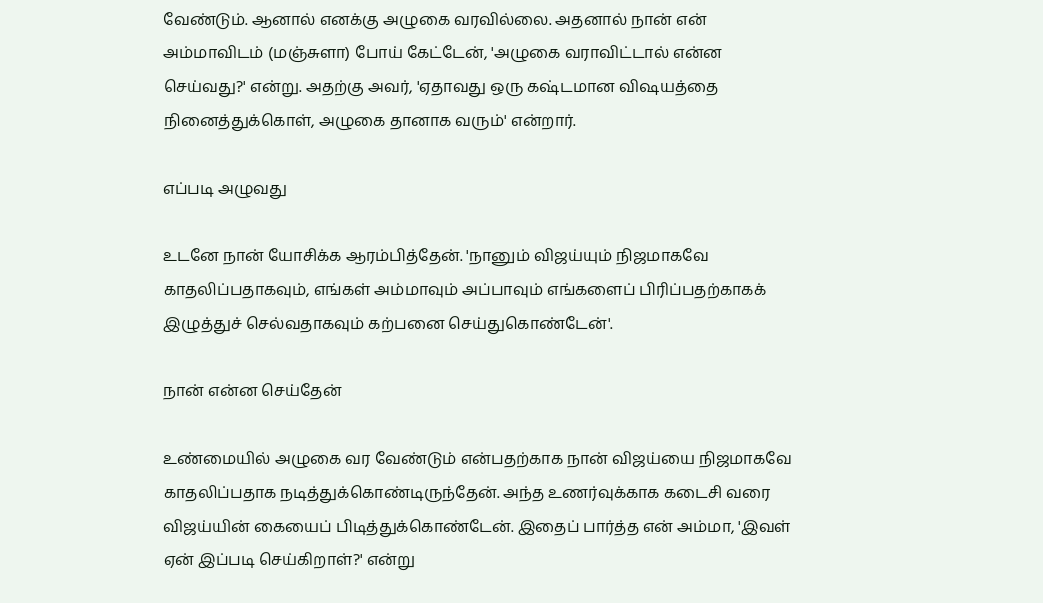வேண்டும். ஆனால் எனக்கு அழுகை வரவில்லை. அதனால் நான் என் அம்மாவிடம் (மஞ்சுளா) போய் கேட்டேன், 'அழுகை வராவிட்டால் என்ன செய்வது?' என்று. அதற்கு அவர், 'ஏதாவது ஒரு கஷ்டமான விஷயத்தை நினைத்துக்கொள், அழுகை தானாக வரும்' என்றார்.

எப்படி அழுவது

உடனே நான் யோசிக்க ஆரம்பித்தேன். 'நானும் விஜய்யும் நிஜமாகவே காதலிப்பதாகவும், எங்கள் அம்மாவும் அப்பாவும் எங்களைப் பிரிப்பதற்காகக் இழுத்துச் செல்வதாகவும் கற்பனை செய்துகொண்டேன்'.

நான் என்ன செய்தேன்

உண்மையில் அழுகை வர வேண்டும் என்பதற்காக நான் விஜய்யை நிஜமாகவே காதலிப்பதாக நடித்துக்கொண்டிருந்தேன். அந்த உணர்வுக்காக கடைசி வரை விஜய்யின் கையைப் பிடித்துக்கொண்டேன். இதைப் பார்த்த என் அம்மா, 'இவள் ஏன் இப்படி செய்கிறாள்?' என்று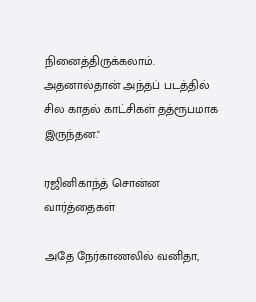நினைத்திருக்கலாம். அதனால்தான் அந்தப் படத்தில் சில காதல் காட்சிகள் தத்ரூபமாக இருந்தன."

ரஜினிகாந்த் சொன்ன வார்த்தைகள்

அதே நேர்காணலில் வனிதா,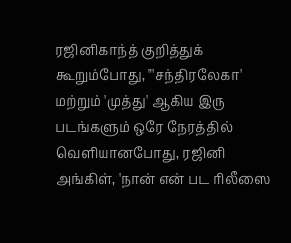ரஜினிகாந்த் குறித்துக் கூறும்போது, "'சந்திரலேகா' மற்றும் 'முத்து' ஆகிய இரு படங்களும் ஒரே நேரத்தில் வெளியானபோது, ரஜினி அங்கிள், 'நான் என் பட ரிலீஸை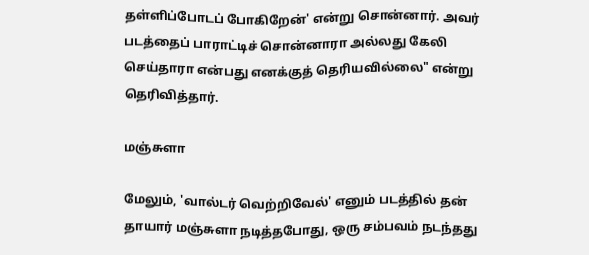தள்ளிப்போடப் போகிறேன்' என்று சொன்னார். அவர் படத்தைப் பாராட்டிச் சொன்னாரா அல்லது கேலி செய்தாரா என்பது எனக்குத் தெரியவில்லை" என்று தெரிவித்தார்.

மஞ்சுளா

மேலும், 'வால்டர் வெற்றிவேல்' எனும் படத்தில் தன் தாயார் மஞ்சுளா நடித்தபோது, ஒரு சம்பவம் நடந்தது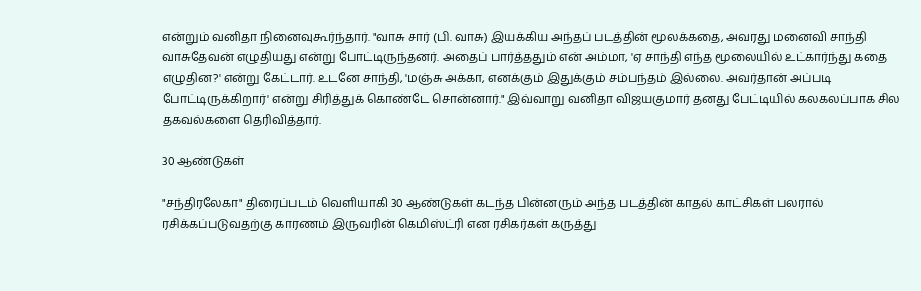என்றும் வனிதா நினைவுகூர்ந்தார். "வாசு சார் (பி. வாசு) இயக்கிய அந்தப் படத்தின் மூலக்கதை, அவரது மனைவி சாந்தி வாசுதேவன் எழுதியது என்று போட்டிருந்தனர். அதைப் பார்த்ததும் என் அம்மா, 'ஏ சாந்தி எந்த மூலையில் உட்கார்ந்து கதை எழுதின?' என்று கேட்டார். உடனே சாந்தி, 'மஞ்சு அக்கா, எனக்கும் இதுக்கும் சம்பந்தம் இல்லை. அவர்தான் அப்படி போட்டிருக்கிறார்' என்று சிரித்துக் கொண்டே சொன்னார்." இவ்வாறு வனிதா விஜயகுமார் தனது பேட்டியில் கலகலப்பாக சில தகவல்களை தெரிவித்தார்.

30 ஆண்டுகள்

"சந்திரலேகா" திரைப்படம் வெளியாகி 30 ஆண்டுகள் கடந்த பின்னரும் அந்த படத்தின் காதல் காட்சிகள் பலரால் ரசிக்கப்படுவதற்கு காரணம் இருவரின் கெமிஸ்ட்ரி என ரசிகர்கள் கருத்து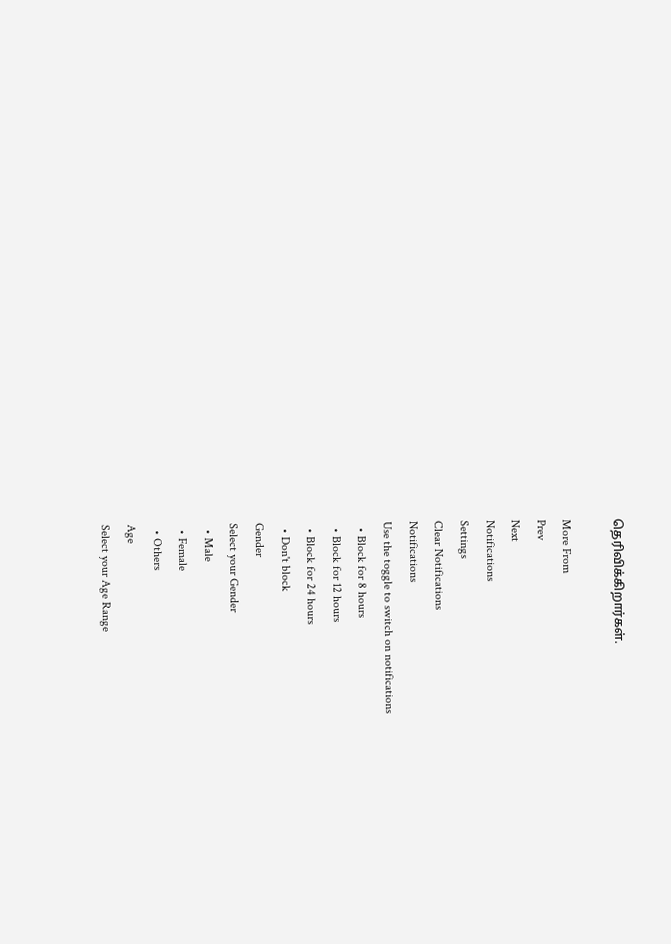தெரிவிக்கிறார்கள்.

More From
Prev
Next
Notifications
Settings
Clear Notifications
Notifications
Use the toggle to switch on notifications
  • Block for 8 hours
  • Block for 12 hours
  • Block for 24 hours
  • Don't block
Gender
Select your Gender
  • Male
  • Female
  • Others
Age
Select your Age Range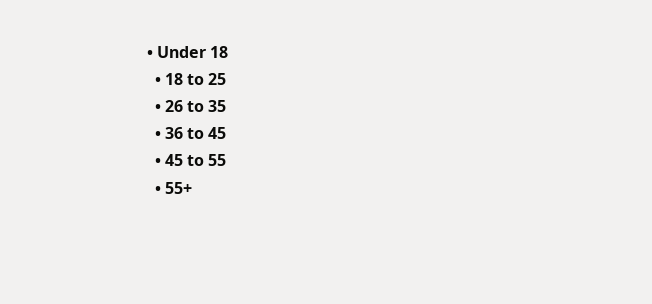• Under 18
  • 18 to 25
  • 26 to 35
  • 36 to 45
  • 45 to 55
  • 55+